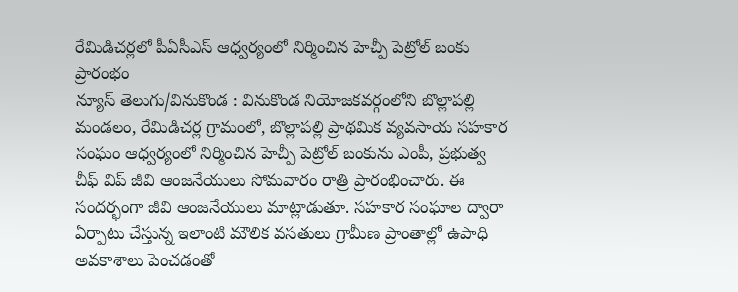రేమిడిచర్లలో పీఏసీఎస్ ఆధ్వర్యంలో నిర్మించిన హెచ్పీ పెట్రోల్ బంకు ప్రారంభం
న్యూస్ తెలుగు/వినుకొండ : వినుకొండ నియోజకవర్గంలోని బొల్లాపల్లి మండలం, రేమిడిచర్ల గ్రామంలో, బొల్లాపల్లి ప్రాథమిక వ్యవసాయ సహకార సంఘం ఆధ్వర్యంలో నిర్మించిన హెచ్పీ పెట్రోల్ బంకును ఎంపీ, ప్రభుత్వ చీఫ్ విప్ జీవి ఆంజనేయులు సోమవారం రాత్రి ప్రారంభించారు. ఈ సందర్భంగా జీవి ఆంజనేయులు మాట్లాడుతూ. సహకార సంఘాల ద్వారా ఏర్పాటు చేస్తున్న ఇలాంటి మౌలిక వసతులు గ్రామీణ ప్రాంతాల్లో ఉపాధి అవకాశాలు పెంచడంతో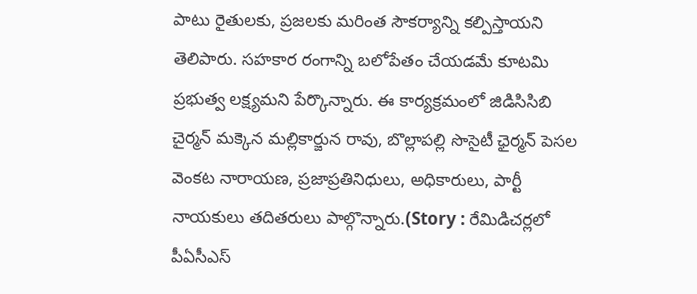పాటు రైతులకు, ప్రజలకు మరింత సౌకర్యాన్ని కల్పిస్తాయని తెలిపారు. సహకార రంగాన్ని బలోపేతం చేయడమే కూటమి ప్రభుత్వ లక్ష్యమని పేర్కొన్నారు. ఈ కార్యక్రమంలో జిడిసిసిబి చైర్మన్ మక్కెన మల్లికార్జున రావు, బొల్లాపల్లి సొసైటీ ఛైర్మన్ పెసల వెంకట నారాయణ, ప్రజాప్రతినిధులు, అధికారులు, పార్టీ నాయకులు తదితరులు పాల్గొన్నారు.(Story : రేమిడిచర్లలో పీఏసీఎస్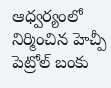ఆధ్వర్యంలో నిర్మించిన హెచ్పీ పెట్రోల్ బంకు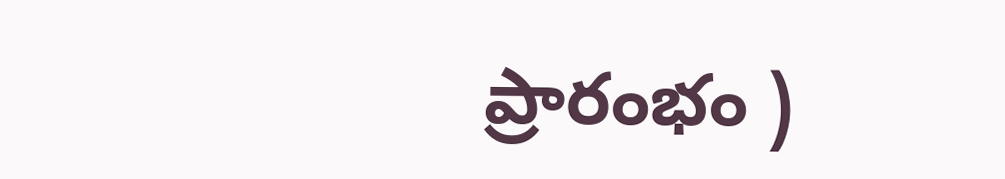ప్రారంభం )